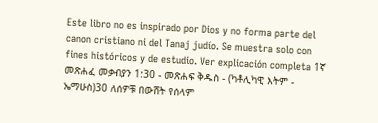Este libro no es inspirado por Dios y no forma parte del canon cristiano ni del Tanaj judío. Se muestra solo con fines históricos y de estudio. Ver explicación completa 1ኛ መጽሐፈ መቃብያን 1:30 - መጽሐፍ ቅዱስ - (ካቶሊካዊ እትም - ኤማሁስ)30 ለሰዎቹ በውሸት የሰላም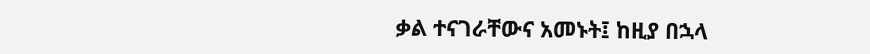ቃል ተናገራቸውና አመኑት፤ ከዚያ በኋላ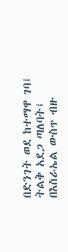በድንገት ወደ ከተማዋ ገባ፤ ትልቅ አደጋ ጣለባት፤ በእስራኤል ውስጥ ብዙ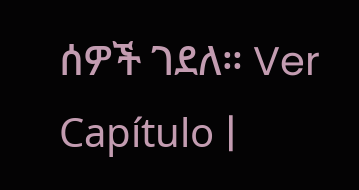ሰዎች ገደለ። Ver Capítulo |